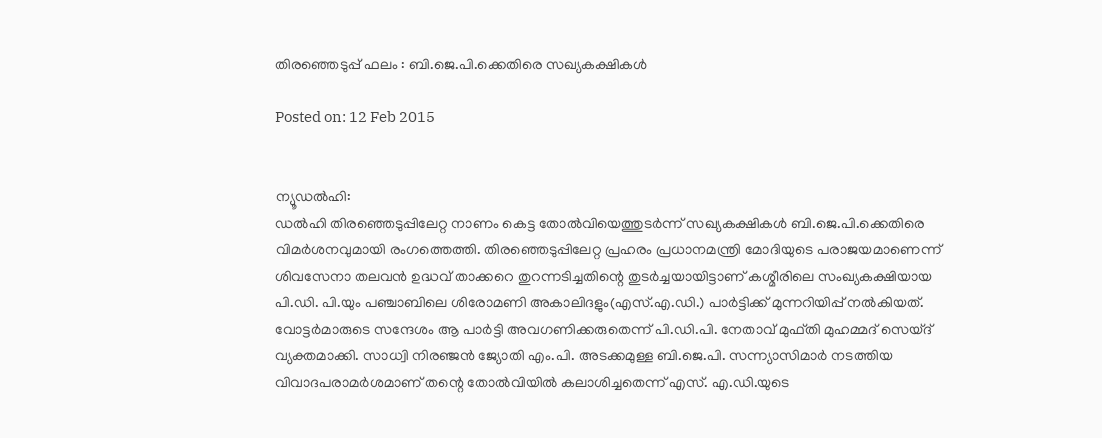തിരഞ്ഞെടുപ്പ് ഫലം : ബി.ജെ.പി.ക്കെതിരെ സഖ്യകക്ഷികള്‍

Posted on: 12 Feb 2015


ന്യൂഡല്‍ഹി:
ഡല്‍ഹി തിരഞ്ഞെടുപ്പിലേറ്റ നാണം കെട്ട തോല്‍വിയെത്തുടര്‍ന്ന് സഖ്യകക്ഷികള്‍ ബി.ജെ.പി.ക്കെതിരെ വിമര്‍ശനവുമായി രംഗത്തെത്തി. തിരഞ്ഞെടുപ്പിലേറ്റ പ്രഹരം പ്രധാനമന്ത്രി മോദിയുടെ പരാജയമാണെന്ന് ശിവസേനാ തലവന്‍ ഉദ്ധവ് താക്കറെ തുറന്നടിച്ചതിന്റെ തുടര്‍ച്ചയായിട്ടാണ് കശ്മീരിലെ സംഖ്യകക്ഷിയായ പി.ഡി. പി.യും പഞ്ചാബിലെ ശിരോമണി അകാലിദളും(എസ്.എ.ഡി.) പാര്‍ട്ടിക്ക് മുന്നറിയിപ്പ് നല്‍കിയത്.
വോട്ടര്‍മാരുടെ സന്ദേശം ആ പാര്‍ട്ടി അവഗണിക്കരുതെന്ന് പി.ഡി.പി. നേതാവ് മുഫ്തി മുഹമ്മദ് സെയ്ദ് വ്യക്തമാക്കി. സാധ്വി നിരഞ്ജന്‍ ജ്യോതി എം.പി. അടക്കമുള്ള ബി.ജെ.പി. സന്ന്യാസിമാര്‍ നടത്തിയ വിവാദപരാമര്‍ശമാണ് തന്റെ തോല്‍വിയില്‍ കലാശിച്ചതെന്ന് എസ്. എ.ഡി.യുടെ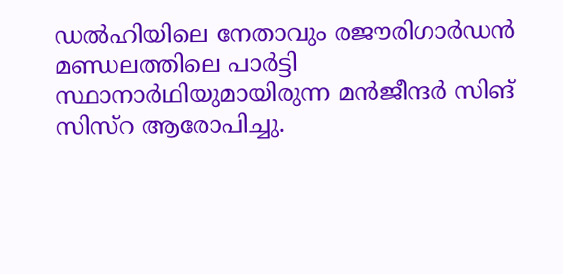ഡല്‍ഹിയിലെ നേതാവും രജൗരിഗാര്‍ഡന്‍ മണ്ഡലത്തിലെ പാര്‍ട്ടി സ്ഥാനാര്‍ഥിയുമായിരുന്ന മന്‍ജീന്ദര്‍ സിങ് സിസ്‌റ ആരോപിച്ചു.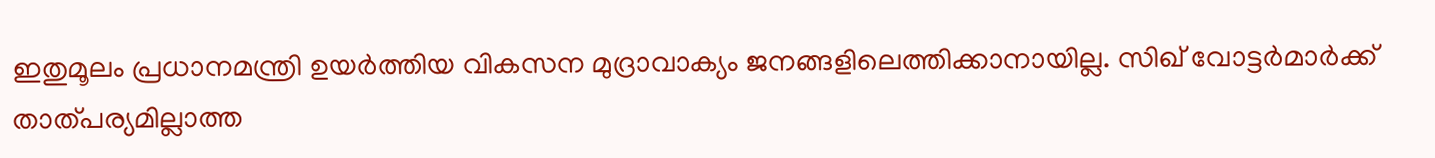ഇതുമൂലം പ്രധാനമന്ത്രി ഉയര്‍ത്തിയ വികസന മുദ്രാവാക്യം ജനങ്ങളിലെത്തിക്കാനായില്ല. സിഖ് വോട്ടര്‍മാര്‍ക്ക് താത്പര്യമില്ലാത്ത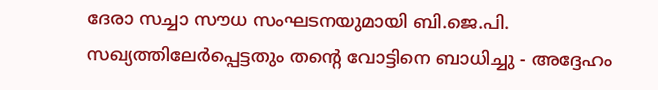ദേരാ സച്ചാ സൗധ സംഘടനയുമായി ബി.ജെ.പി. സഖ്യത്തിലേര്‍പ്പെട്ടതും തന്റെ വോട്ടിനെ ബാധിച്ചു - അദ്ദേഹം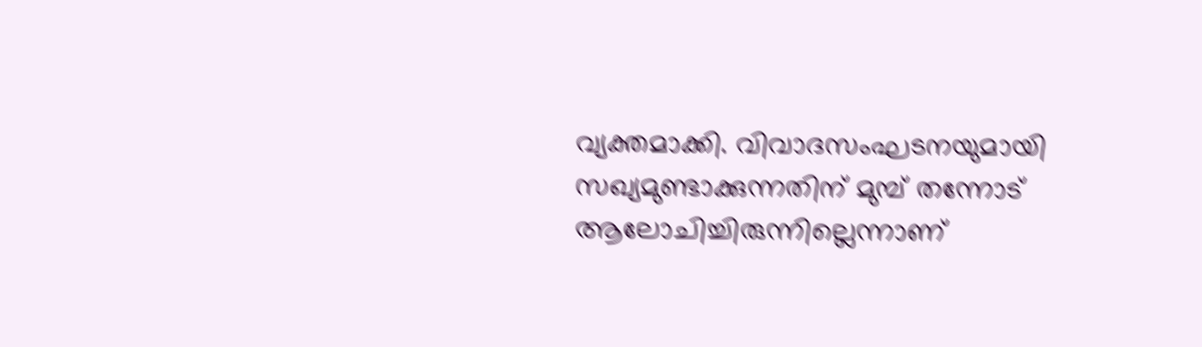വ്യക്തമാക്കി. വിവാദസംഘടനയുമായി സഖ്യമുണ്ടാക്കുന്നതിന് മുമ്പ് തന്നോട് ആലോചിച്ചിരുന്നില്ലെന്നാണ്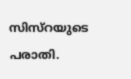സിസ്‌റയുടെ പരാതി.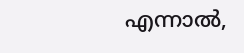എന്നാല്‍,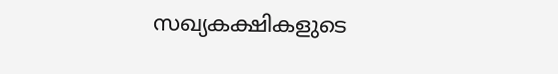സഖ്യകക്ഷികളുടെ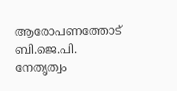ആരോപണത്തോട് ബി.ജെ.പി. നേതൃത്വം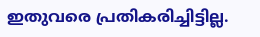ഇതുവരെ പ്രതികരിച്ചിട്ടില്ല.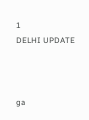1
DELHI UPDATE



ga